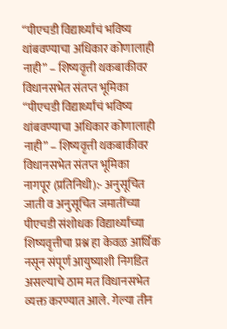“पीएचडी विद्यार्थ्यांचं भविष्य थांबवण्याचा अधिकार कोणालाही नाही” – शिष्यवृत्ती थकबाकीवर विधानसभेत संतप्त भूमिका
“पीएचडी विद्यार्थ्यांचं भविष्य थांबवण्याचा अधिकार कोणालाही नाही” – शिष्यवृत्ती थकबाकीवर विधानसभेत संतप्त भूमिका
नागपूर (प्रतिनिधी):- अनुसूचित जाती व अनुसूचित जमातींच्या पीएचडी संशोधक विद्यार्थ्यांच्या शिष्यवृत्तीचा प्रश्न हा केवळ आर्थिक नसून संपूर्ण आयुष्याशी निगडित असल्याचे ठाम मत विधानसभेत व्यक्त करण्यात आले. गेल्या तीन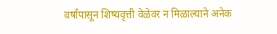वर्षांपासून शिष्यवृत्ती वेळेवर न मिळाल्याने अनेक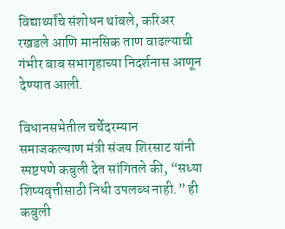विद्यार्थ्यांचे संशोधन थांबले, करिअर रखडले आणि मानसिक ताण वाढल्याची गंभीर बाब सभागृहाच्या निदर्शनास आणून देण्यात आली.

विधानसभेतील चर्चेदरम्यान समाजकल्याण मंत्री संजय शिरसाट यांनी स्पष्टपणे कबुली देत सांगितले की, “सध्या शिष्यवृत्तीसाठी निधी उपलब्ध नाही.” ही कबुली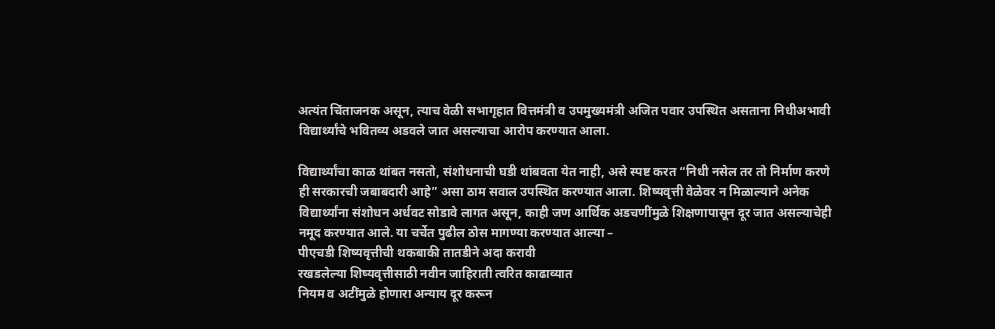अत्यंत चिंताजनक असून, त्याच वेळी सभागृहात वित्तमंत्री व उपमुख्यमंत्री अजित पवार उपस्थित असताना निधीअभावी विद्यार्थ्यांचे भवितव्य अडवले जात असल्याचा आरोप करण्यात आला.

विद्यार्थ्यांचा काळ थांबत नसतो, संशोधनाची घडी थांबवता येत नाही, असे स्पष्ट करत “निधी नसेल तर तो निर्माण करणे ही सरकारची जबाबदारी आहे” असा ठाम सवाल उपस्थित करण्यात आला. शिष्यवृत्ती वेळेवर न मिळाल्याने अनेक विद्यार्थ्यांना संशोधन अर्धवट सोडावे लागत असून, काही जण आर्थिक अडचणींमुळे शिक्षणापासून दूर जात असल्याचेही नमूद करण्यात आले. या चर्चेत पुढील ठोस मागण्या करण्यात आल्या –
पीएचडी शिष्यवृत्तीची थकबाकी तातडीने अदा करावी
रखडलेल्या शिष्यवृत्तीसाठी नवीन जाहिराती त्वरित काढाव्यात
नियम व अटींमुळे होणारा अन्याय दूर करून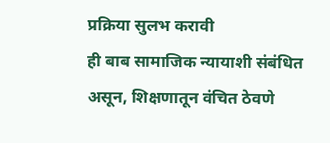प्रक्रिया सुलभ करावी
ही बाब सामाजिक न्यायाशी संबंधित असून, शिक्षणातून वंचित ठेवणे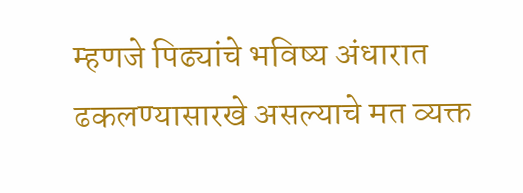म्हणजे पिढ्यांचे भविष्य अंधारात ढकलण्यासारखे असल्याचे मत व्यक्त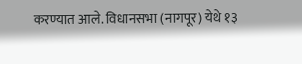करण्यात आले. विधानसभा (नागपूर) येथे १३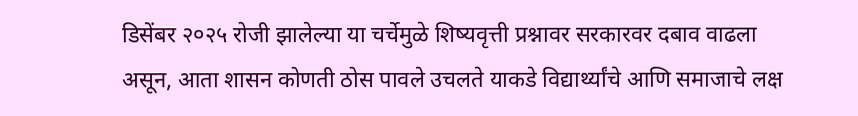डिसेंबर २०२५ रोजी झालेल्या या चर्चेमुळे शिष्यवृत्ती प्रश्नावर सरकारवर दबाव वाढला असून, आता शासन कोणती ठोस पावले उचलते याकडे विद्यार्थ्यांचे आणि समाजाचे लक्ष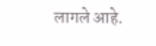लागले आहे.